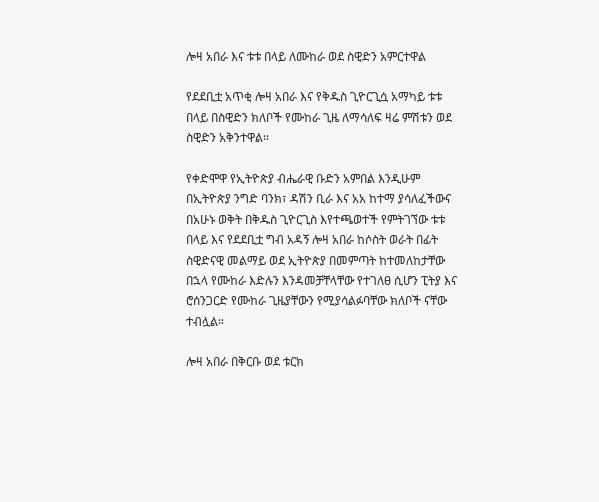ሎዛ አበራ እና ቱቱ በላይ ለሙከራ ወደ ስዊድን አምርተዋል

የደደቢቷ አጥቂ ሎዛ አበራ እና የቅዱስ ጊዮርጊሷ አማካይ ቱቱ በላይ በስዊድን ክለቦች የሙከራ ጊዜ ለማሳለፍ ዛሬ ምሽቱን ወደ ስዊድን አቅንተዋል፡፡

የቀድሞዋ የኢትዮጵያ ብሔራዊ ቡድን አምበል እንዲሁም በኢትዮጵያ ንግድ ባንክ፣ ዳሽን ቢራ እና አአ ከተማ ያሳለፈችውና በአሁኑ ወቅት በቅዱስ ጊዮርጊስ እየተጫወተች የምትገኘው ቱቱ በላይ እና የደደቢቷ ግብ አዳኝ ሎዛ አበራ ከሶስት ወራት በፊት ስዊድናዊ መልማይ ወደ ኢትዮጵያ በመምጣት ከተመለከታቸው በኋላ የሙከራ እድሉን እንዳመቻቸላቸው የተገለፀ ሲሆን ፒትያ እና ሮሰንጋርድ የሙከራ ጊዜያቸውን የሚያሳልፉባቸው ክለቦች ናቸው ተብሏል።

ሎዛ አበራ በቅርቡ ወደ ቱርክ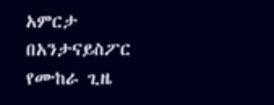አምርታ በአንታናይስፖር የሙከራ ጊዜ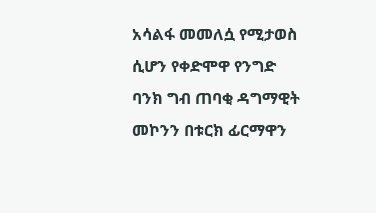አሳልፋ መመለሷ የሚታወስ ሲሆን የቀድሞዋ የንግድ ባንክ ግብ ጠባቂ ዳግማዊት መኮንን በቱርክ ፊርማዋን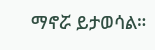ማኖሯ ይታወሳል።